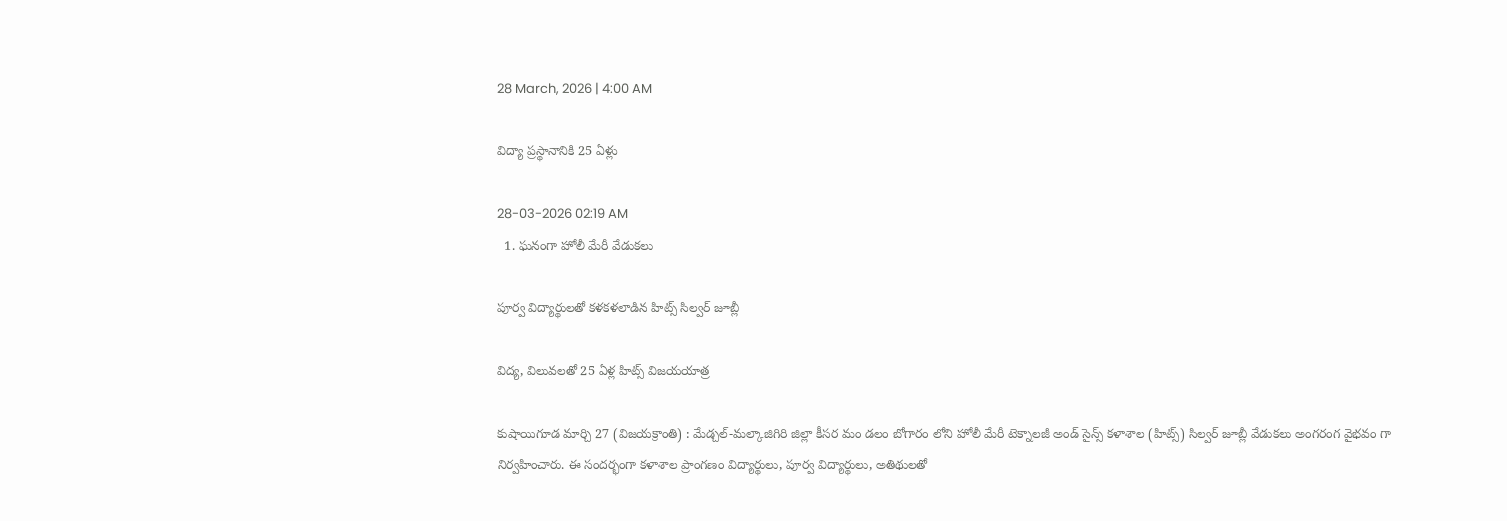28 March, 2026 | 4:00 AM

విద్యా ప్రస్థానానికి 25 ఏళ్లు

28-03-2026 02:19 AM
  1. ఘనంగా హోలీ మేరీ వేడుకలు

పూర్వ విద్యార్థులతో కళకళలాడిన హిట్స్ సిల్వర్ జూబ్లీ

విద్య, విలువలతో 25 ఏళ్ల హిట్స్ విజయయాత్ర

కుషాయిగూడ మార్చి 27 (విజయక్రాంతి) : మేడ్చల్-మల్కాజిగిరి జిల్లా కీసర మం డలం బోగారం లోని హోలీ మేరీ టెక్నాలజీ అండ్ సైన్స్ కళాశాల (హిట్స్) సిల్వర్ జూబ్లీ వేడుకలు అంగరంగ వైభవం గా నిర్వహించారు. ఈ సందర్భంగా కళాశాల ప్రాంగణం విద్యార్థులు, పూర్వ విద్యార్థులు, అతిథులతో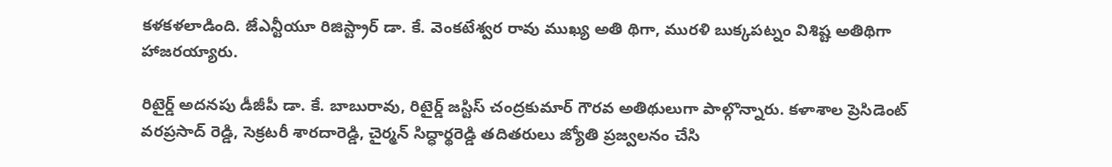కళకళలాడింది. జేఎన్టీయూ రిజిస్ట్రార్ డా. కే. వెంకటేశ్వర రావు ముఖ్య అతి థిగా, మురళి బుక్కపట్నం విశిష్ట అతిథిగా హాజరయ్యారు.

రిటైర్డ్ అదనపు డీజీపీ డా. కే. బాబురావు, రిటైర్డ్ జస్టిస్ చంద్రకుమార్ గౌరవ అతిథులుగా పాల్గొన్నారు. కళాశాల ప్రెసిడెంట్ వరప్రసాద్ రెడ్డి, సెక్రటరీ శారదారెడ్డి, చైర్మన్ సిద్ధార్థరెడ్డి తదితరులు జ్యోతి ప్రజ్వలనం చేసి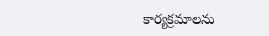కార్యక్రమాలను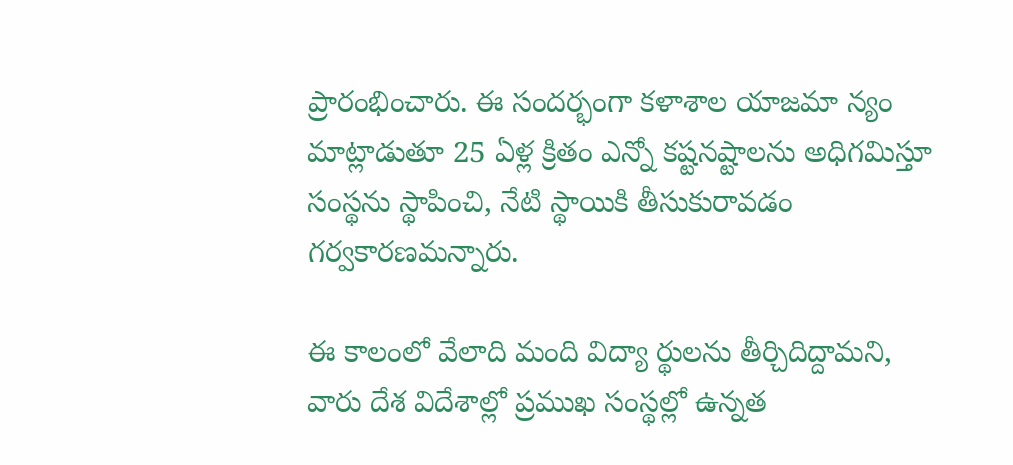ప్రారంభించారు. ఈ సందర్భంగా కళాశాల యాజమా న్యం మాట్లాడుతూ 25 ఏళ్ల క్రితం ఎన్నో కష్టనష్టాలను అధిగమిస్తూ సంస్థను స్థాపించి, నేటి స్థాయికి తీసుకురావడం గర్వకారణమన్నారు.

ఈ కాలంలో వేలాది మంది విద్యా ర్థులను తీర్చిదిద్దామని, వారు దేశ విదేశాల్లో ప్రముఖ సంస్థల్లో ఉన్నత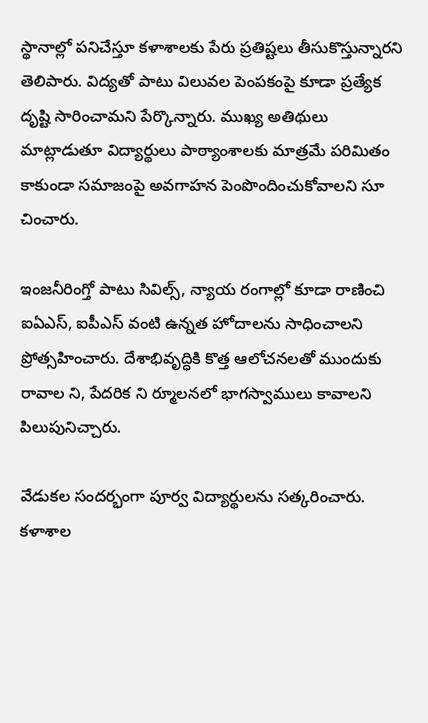స్థానాల్లో పనిచేస్తూ కళాశాలకు పేరు ప్రతిష్టలు తీసుకొస్తున్నారని తెలిపారు. విద్యతో పాటు విలువల పెంపకంపై కూడా ప్రత్యేక దృష్టి సారించామని పేర్కొన్నారు. ముఖ్య అతిథులు మాట్లాడుతూ విద్యార్థులు పాఠ్యాంశాలకు మాత్రమే పరిమితం కాకుండా సమాజంపై అవగాహన పెంపొందించుకోవాలని సూ చించారు.

ఇంజనీరింగ్తో పాటు సివిల్స్, న్యాయ రంగాల్లో కూడా రాణించి ఐఏఎస్, ఐపీఎస్ వంటి ఉన్నత హోదాలను సాధించాలని ప్రోత్సహించారు. దేశాభివృద్ధికి కొత్త ఆలోచనలతో ముందుకు రావాల ని, పేదరిక ని ర్మూలనలో భాగస్వాములు కావాలని పిలుపునిచ్చారు.

వేడుకల సందర్భంగా పూర్వ విద్యార్థులను సత్కరించారు. కళాశాల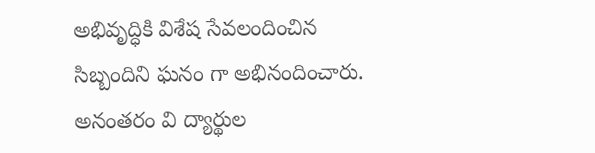అభివృద్ధికి విశేష సేవలందించిన సిబ్బందిని ఘనం గా అభినందించారు. అనంతరం వి ద్యార్థుల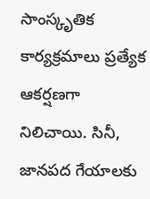సాంస్కృతిక కార్యక్రమాలు ప్రత్యేక ఆకర్షణగా నిలిచాయి. సినీ, జానపద గేయాలకు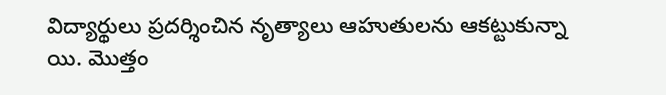విద్యార్థులు ప్రదర్శించిన నృత్యాలు ఆహుతులను ఆకట్టుకున్నా యి. మొత్తం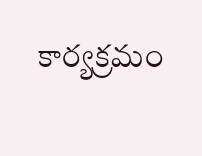కార్యక్రమం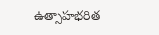ఉత్సాహభరిత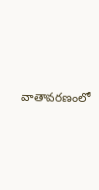వాతావరణంలో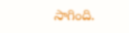సాగింది.